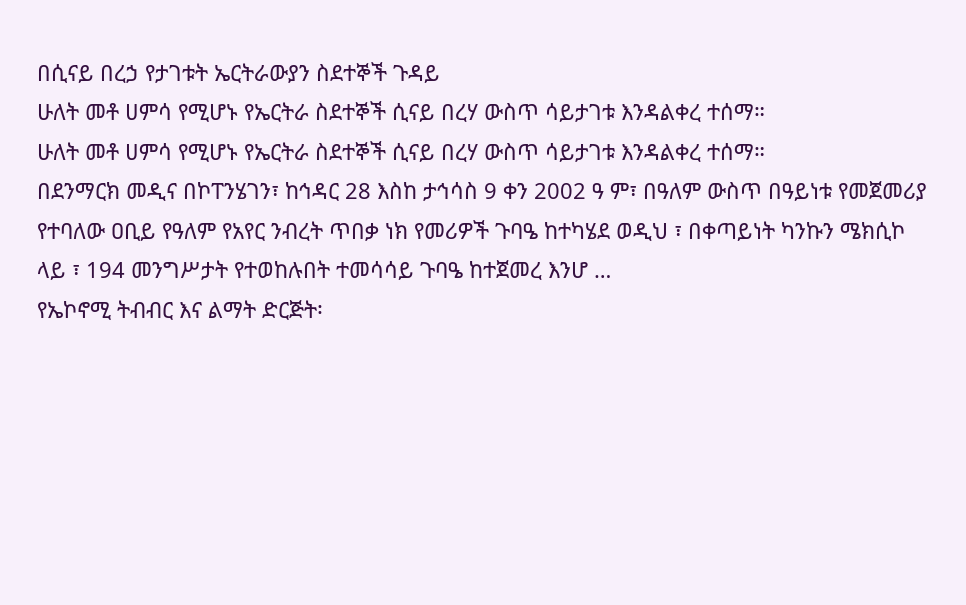በሲናይ በረኃ የታገቱት ኤርትራውያን ስደተኞች ጉዳይ
ሁለት መቶ ሀምሳ የሚሆኑ የኤርትራ ስደተኞች ሲናይ በረሃ ውስጥ ሳይታገቱ እንዳልቀረ ተሰማ።
ሁለት መቶ ሀምሳ የሚሆኑ የኤርትራ ስደተኞች ሲናይ በረሃ ውስጥ ሳይታገቱ እንዳልቀረ ተሰማ።
በደንማርክ መዲና በኮፐንሄገን፣ ከኅዳር 28 እስከ ታኅሳስ 9 ቀን 2002 ዓ ም፣ በዓለም ውስጥ በዓይነቱ የመጀመሪያ የተባለው ዐቢይ የዓለም የአየር ንብረት ጥበቃ ነክ የመሪዎች ጉባዔ ከተካሄደ ወዲህ ፣ በቀጣይነት ካንኩን ሜክሲኮ ላይ ፣ 194 መንግሥታት የተወከሉበት ተመሳሳይ ጉባዔ ከተጀመረ እንሆ …
የኤኮኖሚ ትብብር እና ልማት ድርጅት፡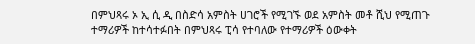በምህጻሩ ኦ ኢ ሲ ዲ በስድሳ አምስት ሀገሮች የሚገኙ ወደ አምስት መቶ ሺህ የሚጠጉ ተማሪዎች ከተሳተፉበት በምህጻሩ ፒሳ የተባለው የተማሪዎች ዕውቀት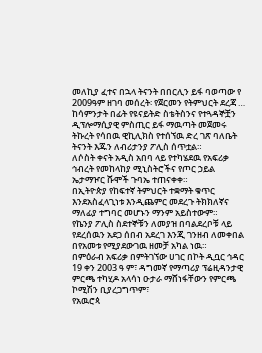መለኪያ ፈተና በኋላ ትናንት በበርሊን ይፋ ባወጣው የ 2009ዓም ዘገባ መሰረት፡ የጀርመን የትምህርት ደረጃ …
ከሳምንታት በፊት የዩናይትድ ስቴትስንና የተጓዳኞቿን ዲፕሎማሲያዊ ምስጢር ይፋ ማዉጣት መጀመሩ ትኩረት የሳበዉ ዊኪሊክስ የተሰኘዉ ድረ ገጽ ባለቤት ትናንት እጁን ለብሪታንያ ፖሊስ ሰጥቷል።
ለሶስት ቀናት አዲስ አበባ ላይ የተካሄደዉ የአፍሪቃ ኅብረት የመከላከያ ሚኒስትሮችና የጦር ኃይል ኤታማዦር ሹሞች ጉባኤ ተጠናቀቀ።
በኢትዮጵያ የከፍተኛ ትምህርት ተቋማት ቁጥር እንደአስፈላጊነቱ እንዲጨምር መደረጉ ትክክለኛና ማለፊያ ተግባር መሆኑን ማንም አይስተውም።
የኬንያ ፖሊስ ስደተኞቹን ለመያዝ በባልደረቦቹ ላይ የደረሰዉን አደጋ ሰበብ አደረገ እንጂ ገንዘብ ለመቀበል በየአመቱ የሚያደውገዉ ዘመቻ አካል ነዉ።
በምዕራብ አፍሪቃ በምትገኘው ሀገር በኮት ዲቧር ኅዳር 19 ቀን 2003 ዓ ም፣ ዳግመኛ የማጣሪያ ፕሬዚዳንታዊ ምርጫ ተካሂዶ አላሳነ ዑታራ ማሸነፋቸውን የምርጫ ኮሚሽን ቢያረጋግጥም፣
የአዉሮጳ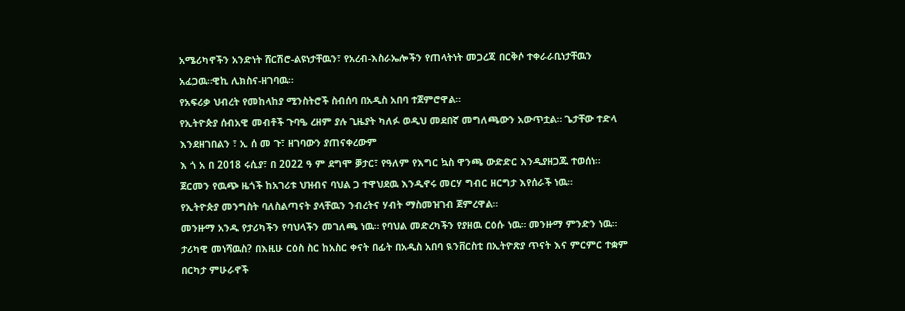አሜሪካኖችን አንድነት ሸርሽሮ-ልዩነታቸዉን፣ የአረብ-እስራኤሎችን የጠላትነት መጋረጃ በርቅሶ ተቀራራቢነታቸዉን አፈጋዉ።ዊኪ ሊክስና-ዘገባዉ።
የአፍሪቃ ህብረት የመከላከያ ሚንስትሮች ስብሰባ በአዲስ አበባ ተጀምሮዋል።
የኢትዮጵያ ሰብአዊ መብቶች ጉባዔ ረዘም ያሉ ጊዜያት ካለፉ ወዲህ መደበኛ መግለጫውን አውጥቷል። ጌታቸው ተድላ እንደዘገበልን ፣ ኢ ሰ መ ጉ፣ ዘገባውን ያጠናቀረውም
እ ጎ አ በ 2018 ሩሲያ፣ በ 2022 ዓ ም ደግሞ ቓታር፣ የዓለም የእግር ኳስ ዋንጫ ውድድር እንዲያዘጋጁ ተወሰነ።
ጀርመን የዉጭ ዜጎች ከአገሪቱ ህዝብና ባህል ጋ ተዋህደዉ እንዲኖሩ መርሃ ግብር ዘርግታ እየሰራች ነዉ።
የኢትዮጵያ መንግስት ባለስልጣናት ያላቸዉን ንብረትና ሃብት ማስመዝገብ ጀምረዋል።
መንዙማ አንዱ የታሪካችን የባህላችን መገለጫ ነዉ። የባህል መድረካችን የያዘዉ ርዕሱ ነዉ። መንዙማ ምንድን ነዉ። ታሪካዊ መነሻዉስ? በእዚሁ ርዕስ ስር ከአስር ቀናት በፊት በአዲስ አበባ ዪንቨርስቲ በኢትዮጽያ ጥናት እና ምርምር ተቋም በርካታ ምሁራኖች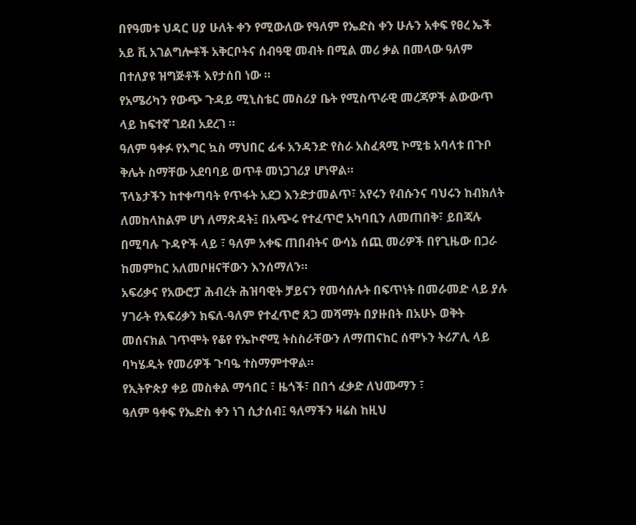በየዓመቱ ህዳር ሀያ ሁለት ቀን የሚውለው የዓለም የኤድስ ቀን ሁሉን አቀፍ የፀረ ኤች አይ ቪ አገልግሎቶች አቅርቦትና ሰብዓዊ መብት በሚል መሪ ቃል በመላው ዓለም በተለያዩ ዝግጅቶች እየታሰበ ነው ።
የአሜሪካን የውጭ ጉዳይ ሚኒስቴር መስሪያ ቤት የሚስጥራዊ መረጃዎች ልውውጥ ላይ ከፍተኛ ገደብ አደረገ ።
ዓለም ዓቀፉ የእግር ኳስ ማህበር ፊፋ አንዳንድ የስራ አስፈጻሚ ኮሚቴ አባላቱ በጉቦ ቅሌት ስማቸው አደባባይ ወጥቶ መነጋገሪያ ሆነዋል።
ፕላኔታችን ከተቀጣባት የጥፋት አደጋ እንድታመልጥ፣ አየሩን የብሱንና ባህሩን ከብክለት ለመከላከልም ሆነ ለማጽዳት፤ በአጭሩ የተፈጥሮ አካባቢን ለመጠበቅ፣ ይበጃሉ በሚባሉ ጉዳዮች ላይ ፣ ዓለም አቀፍ ጠበብትና ውሳኔ ሰጪ መሪዎች በየጊዜው በጋራ ከመምከር አለመቦዘናቸውን እንሰማለን።
አፍሪቃና የአውሮፓ ሕብረት ሕዝባዊት ቻይናን የመሳሰሉት በፍጥነት በመራመድ ላይ ያሉ ሃገራት የአፍሪቃን ክፍለ-ዓለም የተፈጥሮ ጸጋ መሻማት በያዙበት በአሁኑ ወቅት መሰናክል ገጥሞት የቆየ የኤኮኖሚ ትስስራቸውን ለማጠናከር ሰሞኑን ትሪፖሊ ላይ ባካሄዱት የመሪዎች ጉባዔ ተስማምተዋል።
የኢትዮጵያ ቀይ መስቀል ማኅበር ፣ ዜጎች፣ በበጎ ፈቃድ ለህሙማን ፣
ዓለም ዓቀፍ የኤድስ ቀን ነገ ሲታሰብ፤ ዓለማችን ዛሬስ ከዚህ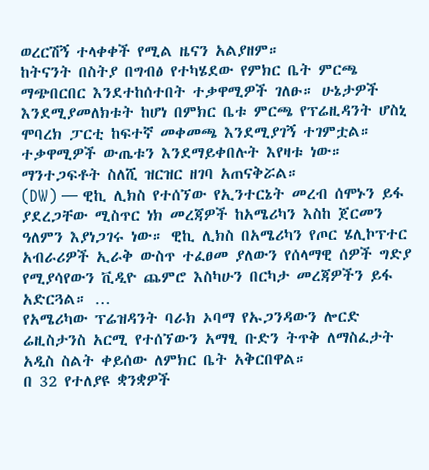ወረርሽኝ ተላቀቀች የሚል ዜናን አልያዘም።
ከትናንት በስትያ በግብፅ የተካሄደው የምክር ቤት ምርጫ ማጭበርበር እንደተከሰተበት ተቃዋሚዎች ገለፁ። ሁኔታዎች እንደሚያመለክቱት ከሆነ በምክር ቤቱ ምርጫ የፕሬዚዳንት ሆስኒ ሞባረክ ፓርቲ ከፍተኛ መቀመጫ እንደሚያገኝ ተገምቷል። ተቃዋሚዎች ውጤቱን እንደማይቀበሉት እየዛቱ ነው። ማንተጋፍቶት ስለሺ ዝርዝር ዘገባ አጠናቅሯል።
(DW) — ዊኪ ሊክስ የተሰኘው የኢንተርኔት መረብ ሰሞኑን ይፋ ያደረጋቸው ሚስጥር ነክ መረጃዎች ከአሜሪካን እስከ ጀርመን ዓለምን እያነጋገሩ ነው። ዊኪ ሊክስ በአሜሪካን የጦር ሄሊኮፕተር አብራሪዎች ኢራቅ ውስጥ ተፈፀመ ያለውን የሰላማዊ ሰዎች ግድያ የሚያሳየውን ቪዲዮ ጨምሮ እስካሁን በርካታ መረጃዎችን ይፋ አድርጓል። …
የአሜሪካው ፕሬዝዳንት ባራክ ኦባማ የኡጋንዳውን ሎርድ ሬዚስታንስ አርሚ የተሰኘውን አማፂ ቡድን ትጥቅ ለማስፈታት አዲስ ስልት ቀይሰው ለምክር ቤት አቅርበዋል።
በ 32 የተለያዩ ቋንቋዎች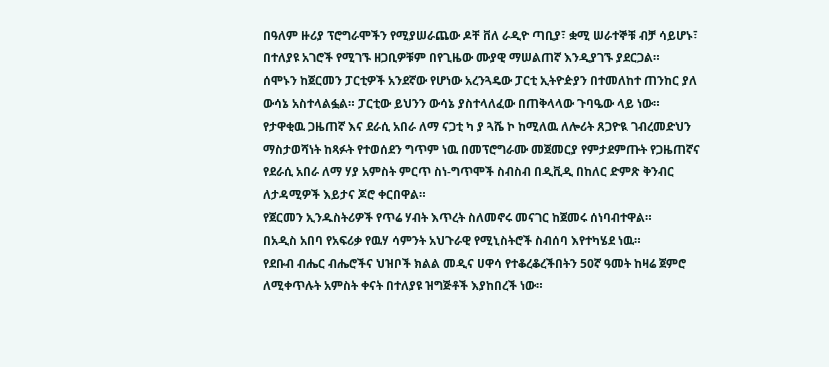በዓለም ዙሪያ ፕሮግራሞችን የሚያሠራጨው ዶቸ ቨለ ራዲዮ ጣቢያ፣ ቋሚ ሠራተኞቹ ብቻ ሳይሆኑ፣ በተለያዩ አገሮች የሚገኙ ዘጋቢዎቹም በየጊዜው ሙያዊ ማሠልጠኛ እንዲያገኙ ያደርጋል።
ሰሞኑን ከጀርመን ፓርቲዎች አንደኛው የሆነው አረንጓዴው ፓርቲ ኢትዮዽያን በተመለከተ ጠንከር ያለ ውሳኔ አስተላልፏል። ፓርቲው ይህንን ውሳኔ ያስተላለፈው በጠቅላላው ጉባዔው ላይ ነው።
የታዋቂዉ ጋዜጠኛ እና ደራሲ አበራ ለማ ናጋቲ ካ ያ ጓሼ ኮ ከሚለዉ ለሎሪት ጸጋዮዪ ገብረመድህን ማስታወሻነት ከጻፉት የተወሰደን ግጥም ነዉ በመፕሮግራሙ መጀመርያ የምታደምጡት የጋዜጠኛና የደራሲ አበራ ለማ ሃያ አምስት ምርጥ ስነ-ግጥሞች ስብስብ በዲቪዲ በከለር ድምጽ ቅንብር ለታዳሚዎች እይታና ጆሮ ቀርበዋል።
የጀርመን ኢንዱስትሪዎች የጥሬ ሃብት እጥረት ስለመኖሩ መናገር ከጀመሩ ሰነባብተዋል።
በአዲስ አበባ የአፍሪቃ የዉሃ ሳምንት አህጉራዊ የሚኒስትሮች ስብሰባ እየተካሄደ ነዉ።
የደቡብ ብሔር ብሔሮችና ህዝቦች ክልል መዲና ሀዋሳ የተቆረቆረችበትን 50ኛ ዓመት ከዛሬ ጀምሮ ለሚቀጥሉት አምስት ቀናት በተለያዩ ዝግጅቶች እያከበረች ነው።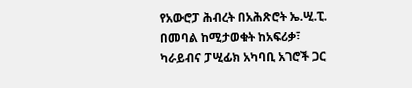የአውሮፓ ሕብረት በአሕጽሮት ኤ.ሢ.ፒ. በመባል ከሚታወቁት ከአፍሪቃ፣ ካራይብና ፓሢፊክ አካባቢ አገሮች ጋር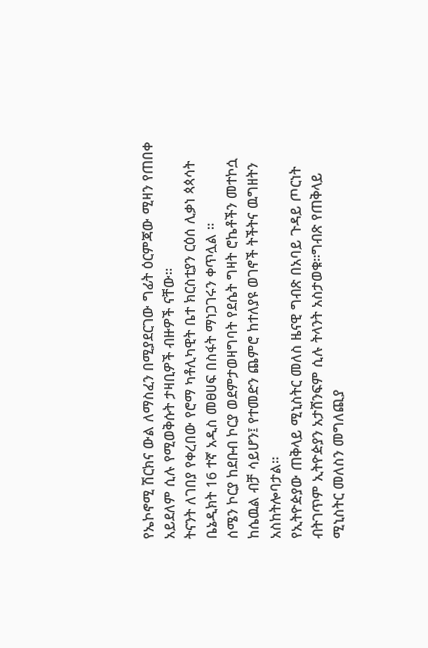የኤኮኖሚ ሽርክና ውል ለማስፈን በሚያደርገው ግፊት ዕርምጃው ሚዛን የጠበቀ አይደለም ሲሉ የሚወቅሱት ታዛቢዎች ብዙዎች ናቸው።
ትናንት ለገበያ የቀረበው የሮማ ካቶሊካዊት ቤተ ክርስቲያን ርዕሰ ሊቃነ ጳጳሳት ቤኔዲክት 16 ተኛ አዲስ መፀሀፍ በስፋት ማነጋገሩን ቀጥሏል ።
ሰሜን ኮርያ ከደቡብ ኮርያ ወደምታወዛግባት የደሴት ግዛት ሮኬቶችን መተኮሷ ከሴዉል ብቻ ሳይሆን፤ የተመድን ጨምሮ ከተለያዩ ወገኖች ትችትና ዉግዘትን አስከትሎባታል።
የኢትዮዽያው ጠቅላይ ሚኒስትር መለስ ዜናዊ ግብጽ በአባይ ጉዳይ ጦርነት ብትገጥም ኢትዮዽያን አታሸንፍም ሲሉ ትላንት አስታወቁ።ግብጽ የጠቅላይ ሚኒስትር መለስን መግለጪያ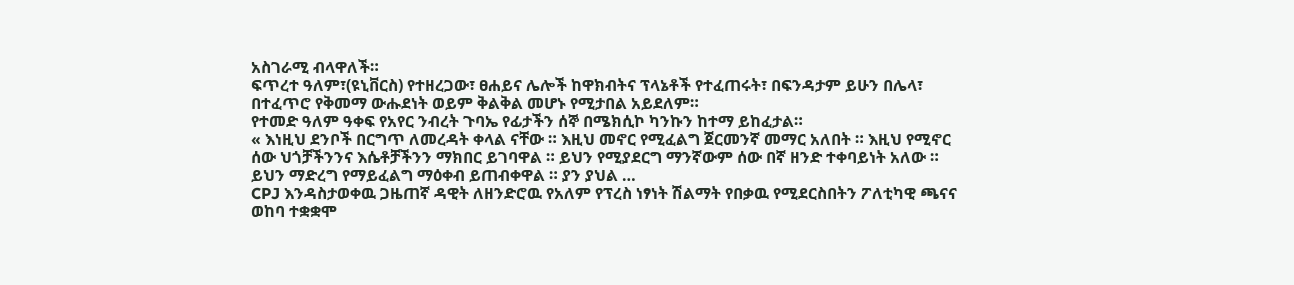አስገራሚ ብላዋለች።
ፍጥረተ ዓለም፣(ዩኒቨርስ) የተዘረጋው፣ ፀሐይና ሌሎች ከዋክብትና ፕላኔቶች የተፈጠሩት፣ በፍንዳታም ይሁን በሌላ፣ በተፈጥሮ የቅመማ ውሑደነት ወይም ቅልቅል መሆኑ የሚታበል አይደለም።
የተመድ ዓለም ዓቀፍ የአየር ንብረት ጉባኤ የፊታችን ሰኞ በሜክሲኮ ካንኩን ከተማ ይከፈታል።
« እነዚህ ደንቦች በርግጥ ለመረዳት ቀላል ናቸው ። እዚህ መኖር የሚፈልግ ጀርመንኛ መማር አለበት ። እዚህ የሚኖር ሰው ህጎቻችንንና እሴቶቻችንን ማክበር ይገባዋል ። ይህን የሚያደርግ ማንኛውም ሰው በኛ ዘንድ ተቀባይነት አለው ። ይህን ማድረግ የማይፈልግ ማዕቀብ ይጠብቀዋል ። ያን ያህል …
CPJ እንዳስታወቀዉ ጋዜጠኛ ዳዊት ለዘንድሮዉ የአለም የፕረስ ነፃነት ሽልማት የበቃዉ የሚደርስበትን ፖለቲካዊ ጫናና ወከባ ተቋቋሞ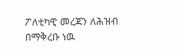ፖለቲካዊ መረጃን ለሕዝብ በማቅረቡ ነዉ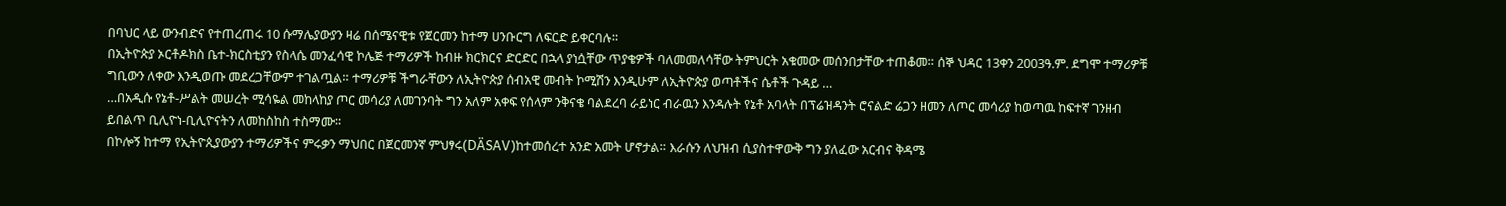በባህር ላይ ውንብድና የተጠረጠሩ 10 ሱማሌያውያን ዛሬ በሰሜናዊቱ የጀርመን ከተማ ሀንቡርግ ለፍርድ ይቀርባሉ።
በኢትዮጵያ ኦርቶዶክስ ቤተ-ክርስቲያን የስላሴ መንፈሳዊ ኮሌጅ ተማሪዎች ከብዙ ክርክርና ድርድር በኋላ ያነሷቸው ጥያቄዎች ባለመመለሳቸው ትምህርት አቁመው መሰንበታቸው ተጠቆመ። ሰኞ ህዳር 13ቀን 2003ዓ.ም. ደግሞ ተማሪዎቹ ግቢውን ለቀው እንዲወጡ መደረጋቸውም ተገልጧል። ተማሪዎቹ ችግራቸውን ለኢትዮጵያ ሰብአዊ መብት ኮሚሽን እንዲሁም ለኢትዮጵያ ወጣቶችና ሴቶች ጉዳይ …
…በአዲሱ የኔቶ-ሥልት መሠረት ሚሳዬል መከላከያ ጦር መሳሪያ ለመገንባት ግን አለም አቀፍ የሰላም ንቅናቄ ባልደረባ ራይነር ብራዉን እንዳሉት የኔቶ አባላት በፕሬዝዳንት ሮናልድ ሬጋን ዘመን ለጦር መሳሪያ ከወጣዉ ከፍተኛ ገንዘብ ይበልጥ ቢሊዮነ-ቢሊዮናትን ለመከስከስ ተስማሙ።
በኮሎኝ ከተማ የኢትዮጲያውያን ተማሪዎችና ምሩቃን ማህበር በጀርመንኛ ምህፃሩ(DÄSAV)ከተመሰረተ አንድ አመት ሆኖታል። እራሱን ለህዝብ ሲያስተዋውቅ ግን ያለፈው አርብና ቅዳሜ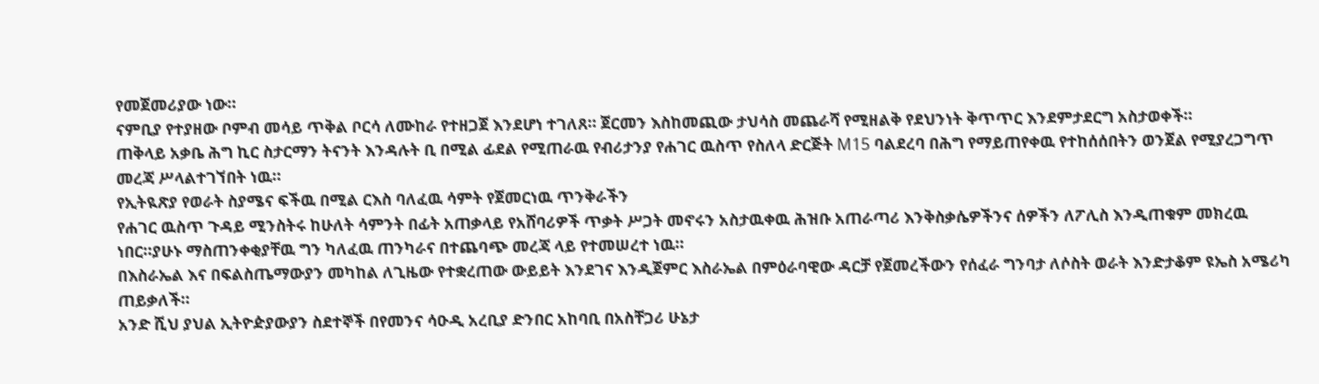የመጀመሪያው ነው።
ናምቢያ የተያዘው ቦምብ መሳይ ጥቅል ቦርሳ ለሙከራ የተዘጋጀ እንደሆነ ተገለጸ። ጀርመን እስከመጪው ታህሳስ መጨራሻ የሚዘልቅ የደህንነት ቅጥጥር እንደምታደርግ አስታወቀች።
ጠቅላይ አቃቤ ሕግ ኪር ስታርማን ትናንት እንዳሉት ቢ በሚል ፊደል የሚጠራዉ የብሪታንያ የሐገር ዉስጥ የስለላ ድርጅት M15 ባልደረባ በሕግ የማይጠየቀዉ የተከሰሰበትን ወንጀል የሚያረጋግጥ መረጃ ሥላልተገኘበት ነዉ።
የኢትዪጽያ የወራት ስያሜና ፍችዉ በሚል ርእስ ባለፈዉ ሳምት የጀመርነዉ ጥንቅራችን
የሐገር ዉስጥ ጉዳይ ሚንስትሩ ከሁለት ሳምንት በፊት አጠቃላይ የአሸባሪዎች ጥቃት ሥጋት መኖሩን አስታዉቀዉ ሕዝቡ አጠራጣሪ እንቅስቃሴዎችንና ሰዎችን ለፖሊስ እንዲጠቁም መክረዉ ነበር።ያሁኑ ማስጠንቀቂያቸዉ ግን ካለፈዉ ጠንካራና በተጨባጭ መረጃ ላይ የተመሠረተ ነዉ።
በእስራኤል እና በፍልስጤማውያን መካከል ለጊዜው የተቋረጠው ውይይት እንደገና እንዲጀምር እስራኤል በምዕራባዊው ዳርቻ የጀመረችውን የሰፈራ ግንባታ ለሶስት ወራት እንድታቆም ዩኤስ አሜሪካ ጠይቃለች።
አንድ ሺህ ያህል ኢትዮዽያውያን ስደተኞች በየመንና ሳዑዲ አረቢያ ድንበር አከባቢ በአስቸጋሪ ሁኔታ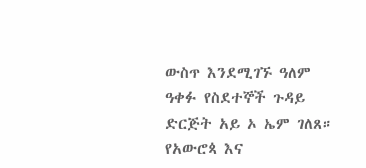ውስጥ እንደሚገኙ ዓለም ዓቀፉ የስደተኞች ጉዳይ ድርጅት አይ ኦ ኤም ገለጸ።
የአውሮጳ እና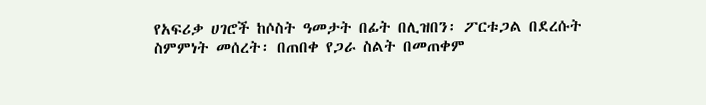የአፍሪቃ ሀገሮች ከሶስት ዓመታት በፊት በሊዝበን፡ ፖርቱጋል በደረሱት ስምምነት መሰረት፡ በጠበቀ የጋራ ስልት በመጠቀም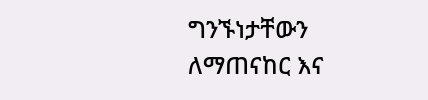ግንኙነታቸውን ለማጠናከር እና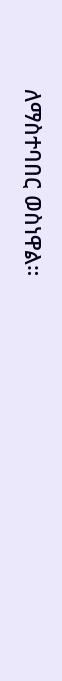ለማስተባበር ወስነዋል።